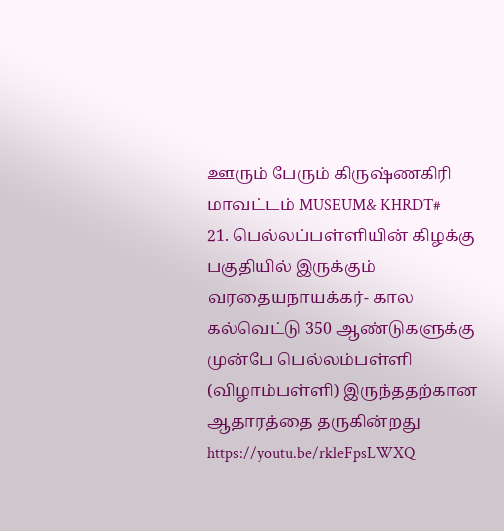ஊரும் பேரும் கிருஷ்ணகிரி மாவட்டம் MUSEUM& KHRDT#
21. பெல்லப்பள்ளியின் கிழக்கு பகுதியில் இருக்கும் வரதையநாயக்கர்- கால கல்வெட்டு 350 ஆண்டுகளுக்கு முன்பே பெல்லம்பள்ளி (விழாம்பள்ளி) இருந்ததற்கான ஆதாரத்தை தருகின்றது https://youtu.be/rkleFpsLWXQ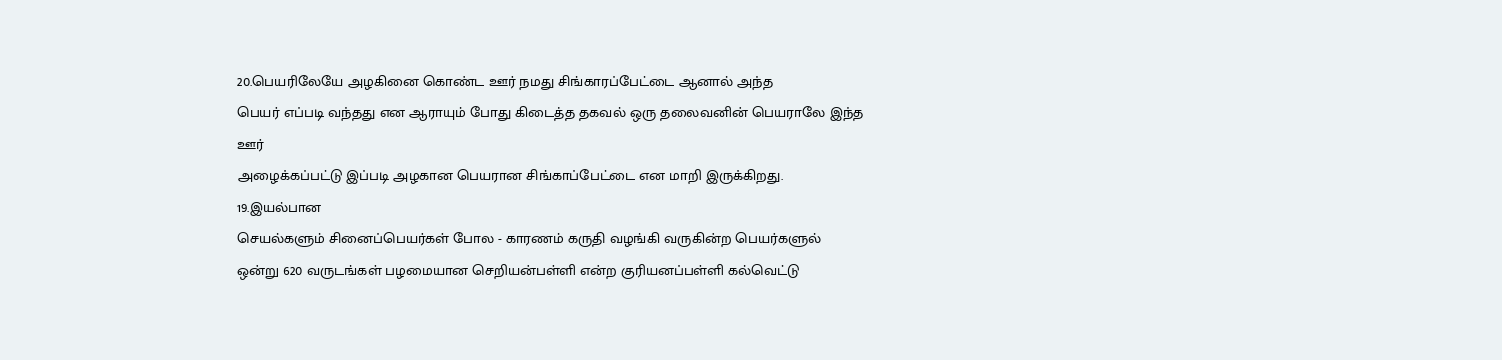20.பெயரிலேயே அழகினை கொண்ட ஊர் நமது சிங்காரப்பேட்டை ஆனால் அந்த
பெயர் எப்படி வந்தது என ஆராயும் போது கிடைத்த தகவல் ஒரு தலைவனின் பெயராலே இந்த ஊர்
அழைக்கப்பட்டு இப்படி அழகான பெயரான சிங்காப்பேட்டை என மாறி இருக்கிறது.
19.இயல்பான
செயல்களும் சினைப்பெயர்கள் போல - காரணம் கருதி வழங்கி வருகின்ற பெயர்களுல்
ஒன்று 620 வருடங்கள் பழமையான செறியன்பள்ளி என்ற குரியனப்பள்ளி கல்வெட்டு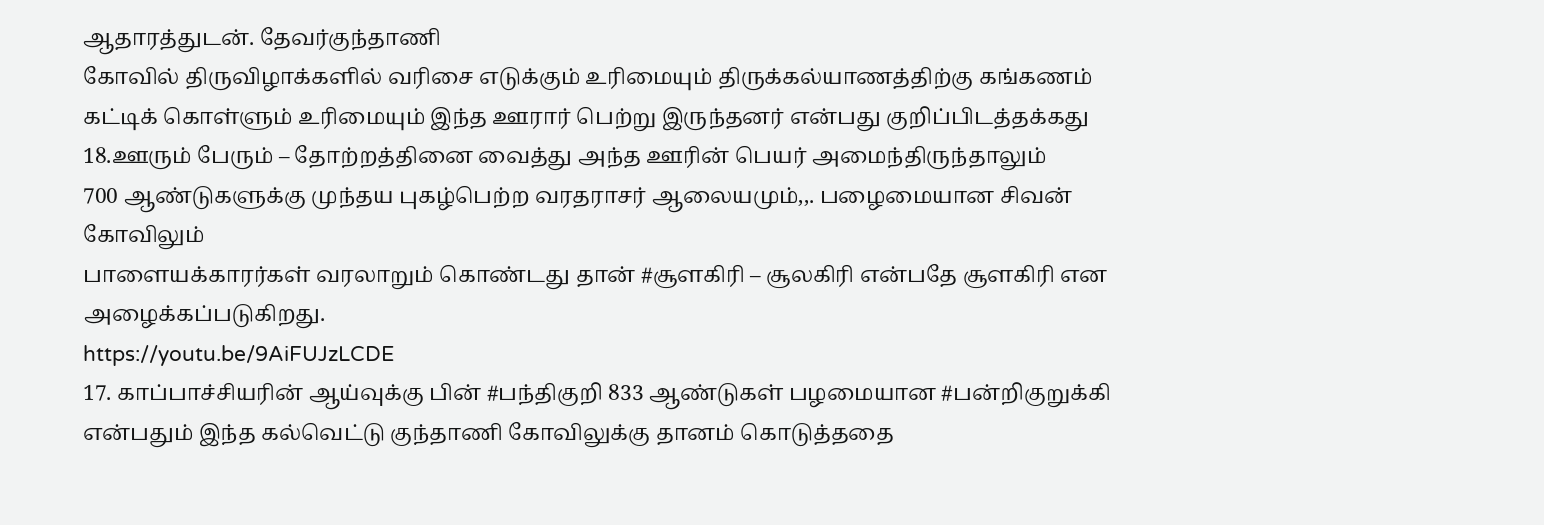ஆதாரத்துடன். தேவர்குந்தாணி
கோவில் திருவிழாக்களில் வரிசை எடுக்கும் உரிமையும் திருக்கல்யாணத்திற்கு கங்கணம்
கட்டிக் கொள்ளும் உரிமையும் இந்த ஊரார் பெற்று இருந்தனர் என்பது குறிப்பிடத்தக்கது
18.ஊரும் பேரும் – தோற்றத்தினை வைத்து அந்த ஊரின் பெயர் அமைந்திருந்தாலும்
700 ஆண்டுகளுக்கு முந்தய புகழ்பெற்ற வரதராசர் ஆலையமும்,,. பழைமையான சிவன் கோவிலும்
பாளையக்காரர்கள் வரலாறும் கொண்டது தான் #சூளகிரி – சூலகிரி என்பதே சூளகிரி என அழைக்கப்படுகிறது.
https://youtu.be/9AiFUJzLCDE
17. காப்பாச்சியரின் ஆய்வுக்கு பின் #பந்திகுறி 833 ஆண்டுகள் பழமையான #பன்றிகுறுக்கி என்பதும் இந்த கல்வெட்டு குந்தாணி கோவிலுக்கு தானம் கொடுத்ததை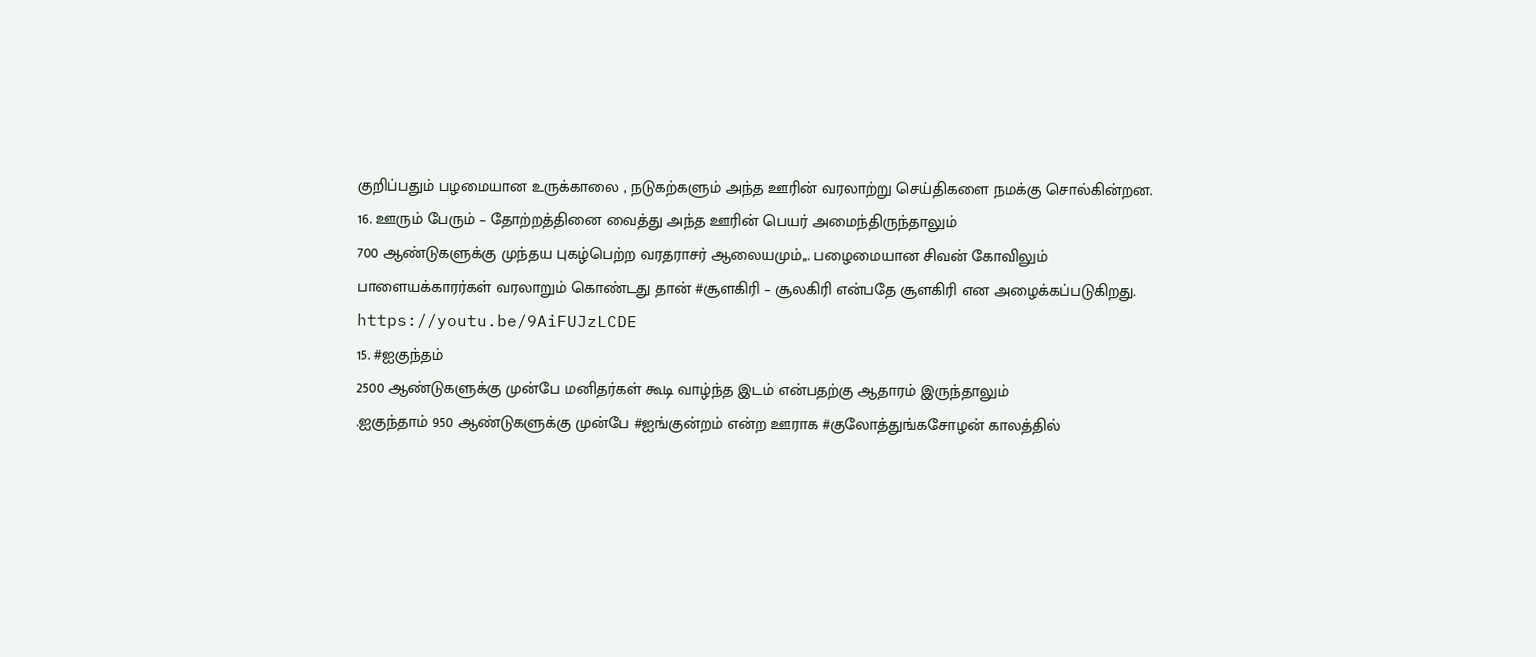குறிப்பதும் பழமையான உருக்காலை , நடுகற்களும் அந்த ஊரின் வரலாற்று செய்திகளை நமக்கு சொல்கின்றன.
16. ஊரும் பேரும் – தோற்றத்தினை வைத்து அந்த ஊரின் பெயர் அமைந்திருந்தாலும்
700 ஆண்டுகளுக்கு முந்தய புகழ்பெற்ற வரதராசர் ஆலையமும்,,. பழைமையான சிவன் கோவிலும்
பாளையக்காரர்கள் வரலாறும் கொண்டது தான் #சூளகிரி – சூலகிரி என்பதே சூளகிரி என அழைக்கப்படுகிறது.
https://youtu.be/9AiFUJzLCDE
15. #ஐகுந்தம்
2500 ஆண்டுகளுக்கு முன்பே மனிதர்கள் கூடி வாழ்ந்த இடம் என்பதற்கு ஆதாரம் இருந்தாலும்
.ஐகுந்தாம் 950 ஆண்டுகளுக்கு முன்பே #ஐங்குன்றம் என்ற ஊராக #குலோத்துங்கசோழன் காலத்தில்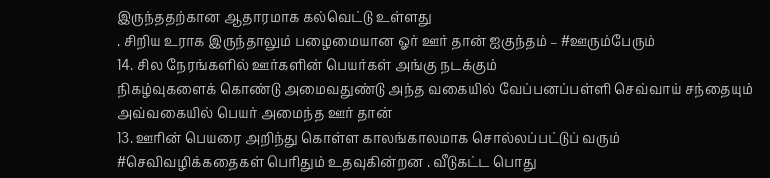இருந்ததற்கான ஆதாரமாக கல்வெட்டு உள்ளது
. சிறிய உராக இருந்தாலும் பழைமையான ஓர் ஊர் தான் ஐகுந்தம் – #ஊரும்பேரும்
14. சில நேரங்களில் ஊர்களின் பெயர்கள் அங்கு நடக்கும்
நிகழ்வுகளைக் கொண்டு அமைவதுண்டு அந்த வகையில் வேப்பனப்பள்ளி செவ்வாய் சந்தையும்
அவ்வகையில் பெயர் அமைந்த ஊர் தான்
13. ஊரின் பெயரை அறிந்து கொள்ள காலங்காலமாக சொல்லப்பட்டுப் வரும் #செவிவழிக்கதைகள் பெரிதும் உதவுகின்றன . வீடுகட்ட பொது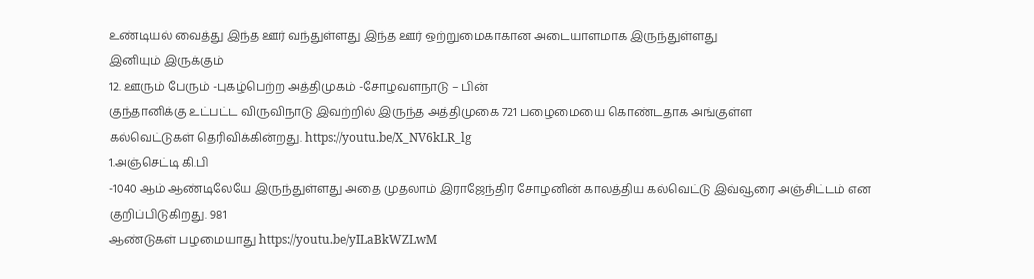உண்டியல் வைத்து இந்த ஊர் வந்துள்ளது இந்த ஊர் ஒற்றுமைகாகான அடையாளமாக இருந்துள்ளது
இனியும் இருக்கும்
12. ஊரும் பேரும் -புகழ்பெற்ற அத்திமுகம் -சோழவளநாடு – பின்
குந்தானிக்கு உட்பட்ட விருவிநாடு இவற்றில் இருந்த அத்திமுகை 721 பழைமையை கொண்டதாக அங்குள்ள
கல்வெட்டுகள் தெரிவிக்கின்றது. https://youtu.be/X_NV6kLR_lg
1.அஞ்செட்டி கி.பி
-1040 ஆம் ஆண்டிலேயே இருந்துள்ளது அதை முதலாம் இராஜேந்திர சோழனின் காலத்திய கல்வெட்டு இவ்வூரை அஞ்சிட்டம் என குறிப்பிடுகிறது. 981
ஆண்டுகள் பழமையாது https://youtu.be/yILaBkWZLwM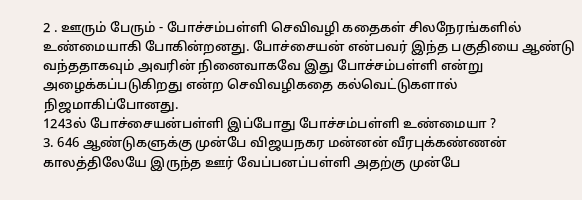2 . ஊரும் பேரும் - போச்சம்பள்ளி செவிவழி கதைகள் சிலநேரங்களில் உண்மையாகி போகின்றனது. போச்சையன் என்பவர் இந்த பகுதியை ஆண்டு வந்ததாகவும் அவரின் நினைவாகவே இது போச்சம்பள்ளி என்று அழைக்கப்படுகிறது என்ற செவிவழிகதை கல்வெட்டுகளால் நிஜமாகிப்போனது.
1243ல் போச்சையன்பள்ளி இப்போது போச்சம்பள்ளி உண்மையா ?
3. 646 ஆண்டுகளுக்கு முன்பே விஜயநகர மன்னன் வீரபுக்கண்ணன் காலத்திலேயே இருந்த ஊர் வேப்பனப்பள்ளி அதற்கு முன்பே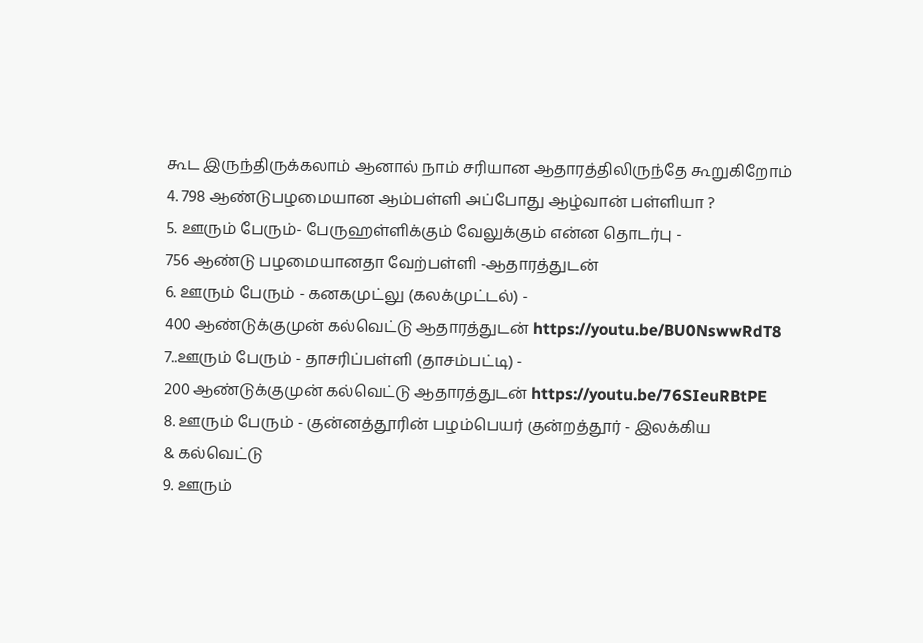கூட இருந்திருக்கலாம் ஆனால் நாம் சரியான ஆதாரத்திலிருந்தே கூறுகிறோம்
4. 798 ஆண்டுபழமையான ஆம்பள்ளி அப்போது ஆழ்வான் பள்ளியா ?
5. ஊரும் பேரும்- பேருஹள்ளிக்கும் வேலுக்கும் என்ன தொடர்பு -
756 ஆண்டு பழமையானதா வேற்பள்ளி -ஆதாரத்துடன்
6. ஊரும் பேரும் - கனகமுட்லு (கலக்முட்டல்) -
400 ஆண்டுக்குமுன் கல்வெட்டு ஆதாரத்துடன் https://youtu.be/BU0NswwRdT8
7..ஊரும் பேரும் - தாசரிப்பள்ளி (தாசம்பட்டி) -
200 ஆண்டுக்குமுன் கல்வெட்டு ஆதாரத்துடன் https://youtu.be/76SIeuRBtPE
8. ஊரும் பேரும் - குன்னத்தூரின் பழம்பெயர் குன்றத்தூர் - இலக்கிய
& கல்வெட்டு
9. ஊரும்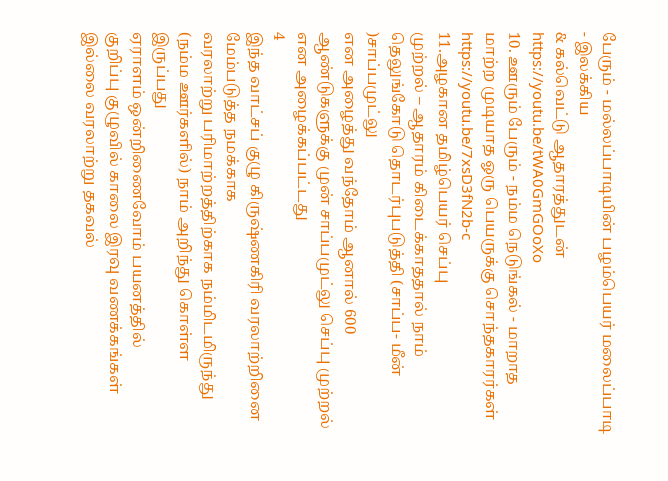பேரும் - மல்லப்பாடியின் பழம்பெயர் மலைப்பாடி - இலக்கிய
& கல்வெட்டு ஆதாரத்துடன் https://youtu.be/tWA0GmGOoXo
10. ஊரும் பேரும் - நம்ம நெடுங்கல் - மாறாத மாற்ற முடியாத ஓரு பெயருக்கு சொந்தகாரர்கள் https://youtu.be/7xsD3fN2b-c
11.அழகான தமிழ்பெயர் செப்பு
முற்றல் – ஆதாரம் கிடைக்காததால் நாம் தெலுங்கோடு தொடர்புபடுத்தி (சாப்ப- மீன் )சாப்பமுட்லு
என அழைத்து வந்தோம் ஆனால் 600 ஆண்டுகளுக்கு முன் சாப்பமுட்லு செப்பு முற்றல் என அழைக்கப்பட்டது
4
இந்த வாட்சப் குழு கிருஷ்ணகிரி வரலாற்றினை மேம்படுத்த நமக்காக
வரலாற்று பரிமாற்றத்திற்காக நம்மிடமிருந்து (நம்ம ஊர்களில்) நாம் அறிந்து கொள்ள இருப்பது
ஏராளம் ஒன்றிணைவோம் பயனத்தில்
குறிப்பு குழுவில் காலை இரவு வணக்கங்கள் இல்லை வரலாற்று தகவல்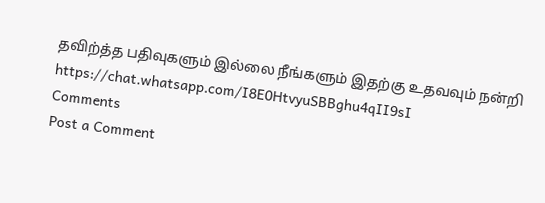தவிற்த்த பதிவுகளும் இல்லை நீங்களும் இதற்கு உதவவும் நன்றி
https://chat.whatsapp.com/I8E0HtvyuSBBghu4qII9sI
Comments
Post a Comment